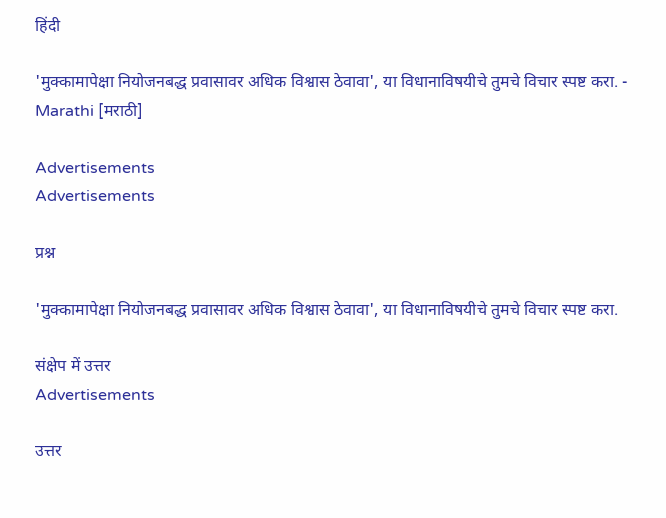हिंदी

'मुक्कामापेक्षा नियोजनबद्ध प्रवासावर अधिक विश्वास ठेवावा', या विधानाविषयीचे तुमचे विचार स्पष्ट करा. - Marathi [मराठी]

Advertisements
Advertisements

प्रश्न

'मुक्कामापेक्षा नियोजनबद्ध प्रवासावर अधिक विश्वास ठेवावा', या विधानाविषयीचे तुमचे विचार स्पष्ट करा.

संक्षेप में उत्तर
Advertisements

उत्तर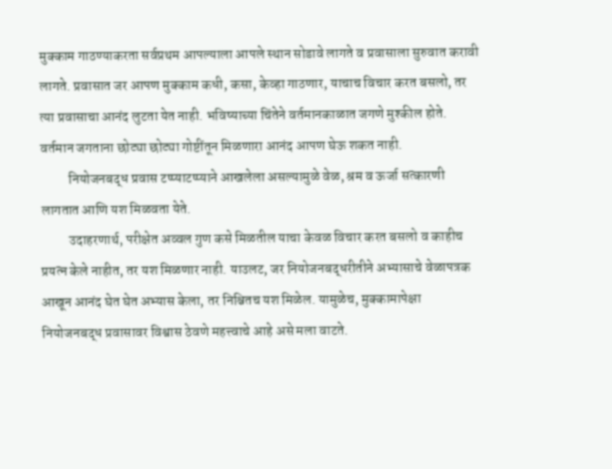मुक्काम गाठण्याकरता सर्वप्रथम आपल्याला आपले स्थान सोडावे लागते व प्रवासाला सुरुवात करावी लागते. प्रवासात जर आपण मुक्काम कधी, कसा, केव्हा गाठणार, याचाच विचार करत बसलो, तर त्या प्रवासाचा आनंद लुटता येत नाही. भविष्याच्या चिंतेने वर्तमानकाळात जगणे मुश्कील होते. वर्तमान जगताना छोट्या छोट्या गोष्टींतून मिळणारा आनंद आपण घेऊ शकत नाही.
          नियोजनबद्ध प्रवास टप्प्याटप्प्याने आखलेला असल्यामुळे वेळ, श्रम व ऊर्जा सत्कारणी लागतात आणि यश मिळवता येते.
          उदाहरणार्थ, परीक्षेत अव्वल गुण कसे मिळतील याचा केवळ विचार करत बसलो व काहीच प्रयत्न केले नाहीत, तर यश मिळणार नाही. याउलट, जर नियोजनबद्धरीतीने अभ्यासाचे वेळापत्रक आखून आनंद घेत घेत अभ्यास केला, तर निश्चितच यश मिळेल. यामुळेच, मुक्कामापेक्षा नियोजनबद्ध प्रवासावर विश्वास ठेवणे महत्त्वाचे आहे असे मला वाटते.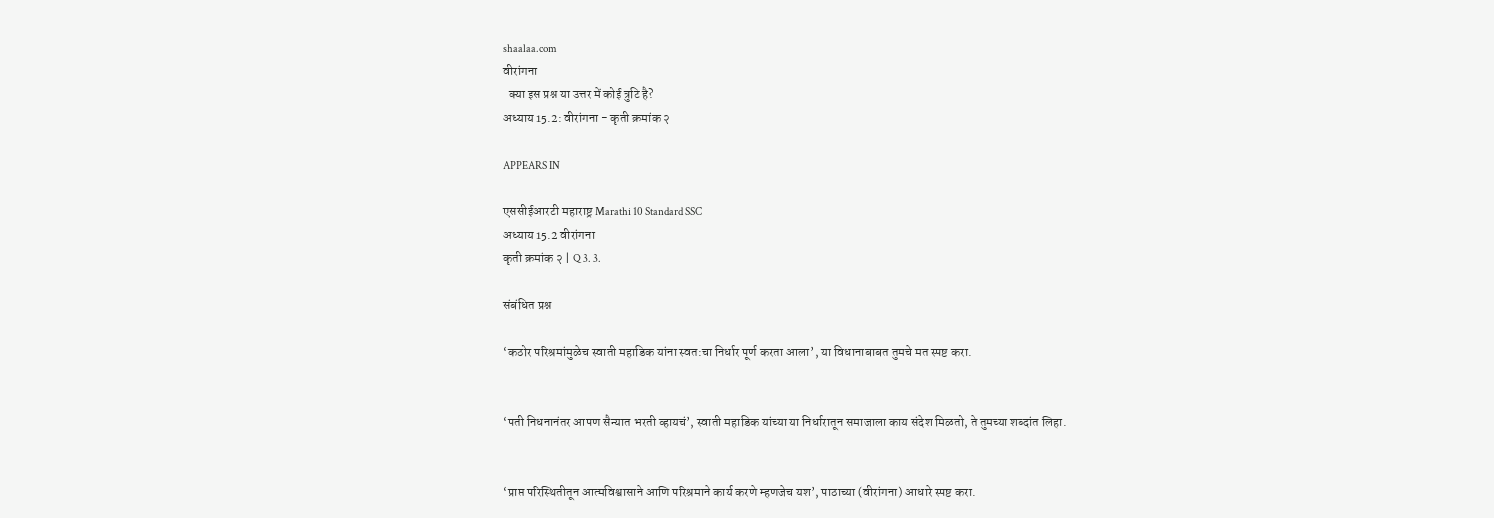shaalaa.com
वीरांगना
  क्या इस प्रश्न या उत्तर में कोई त्रुटि है?
अध्याय 15.2: वीरांगना - कृती क्रमांक २

APPEARS IN

एससीईआरटी महाराष्ट्र Marathi 10 Standard SSC
अध्याय 15.2 वीरांगना
कृती क्रमांक २ | Q 3. 3.

संबंधित प्रश्न

‘कठोर परिश्रमांमुळेच स्वाती महाडिक यांना स्वत:चा निर्धार पूर्ण करता आला’, या विधानाबाबत तुमचे मत स्पष्ट करा.


‘पती निधनानंतर आपण सैन्यात भरती व्हायचं’, स्वाती महाडिक यांच्या या निर्धारातून समाजाला काय संदेश मिळतो, ते तुमच्या शब्दांत लिहा.


‘प्राप्त परिस्थितीतून आत्मविश्वासाने आणि परिश्रमाने कार्य करणे म्हणजेच यश’, पाठाच्या (वीरांगना) आधारे स्पष्ट करा.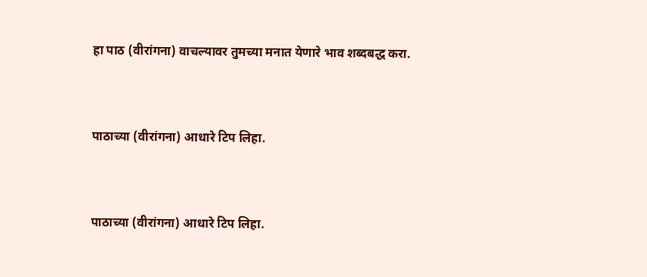हा पाठ (वीरांगना) वाचल्यावर तुमच्या मनात येणारे भाव शब्दबद्ध करा.


पाठाच्या (वीरांगना) आधारे टिप लिहा.


पाठाच्या (वीरांगना) आधारे टिप लिहा.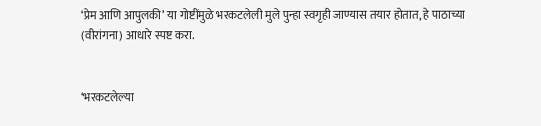‘प्रेम आणि आपुलकी’ या गोष्टींमुळे भरकटलेली मुले पुन्हा स्वगृही जाण्यास तयार होतात, हे पाठाच्या (वीरांगना) आधारे स्पष्ट करा.


‘भरकटलेल्या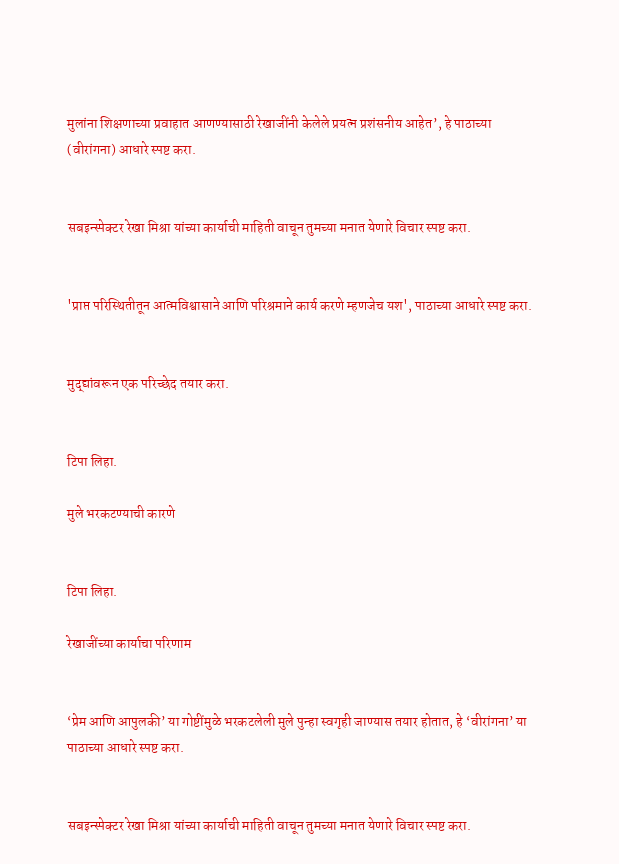मुलांना शिक्षणाच्या प्रवाहात आणण्यासाठी रेखाजींनी केलेले प्रयत्न प्रशंसनीय आहेत’, हे पाठाच्या (वीरांगना) आधारे स्पष्ट करा.


सबइन्स्पेक्टर रेखा मिश्रा यांच्या कार्याची माहिती वाचून तुमच्या मनात येणारे विचार स्पष्ट करा.


'प्राप्त परिस्थितीतून आत्मविश्वासाने आणि परिश्रमाने कार्य करणे म्हणजेच यश', पाठाच्या आधारे स्पष्ट करा.


मुद्द्यांवरून एक परिच्छेद तयार करा.


टिपा लिहा.

मुले भरकटण्याची कारणे


टिपा लिहा.

रेखाजींच्या कार्याचा परिणाम


‘प्रेम आणि आपुलकी’ या गोष्टींमुळे भरकटलेली मुले पुन्हा स्वगृही जाण्यास तयार होतात, हे ‘वीरांगना’ या पाठाच्या आधारे स्पष्ट करा.


सबइन्स्पेक्टर रेखा मिश्रा यांच्या कार्याची माहिती वाचून तुमच्या मनात येणारे विचार स्पष्ट करा.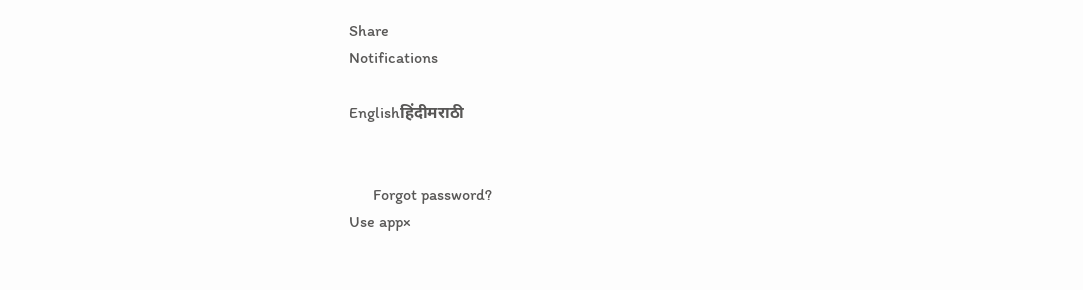Share
Notifications

Englishहिंदीमराठी


      Forgot password?
Use app×